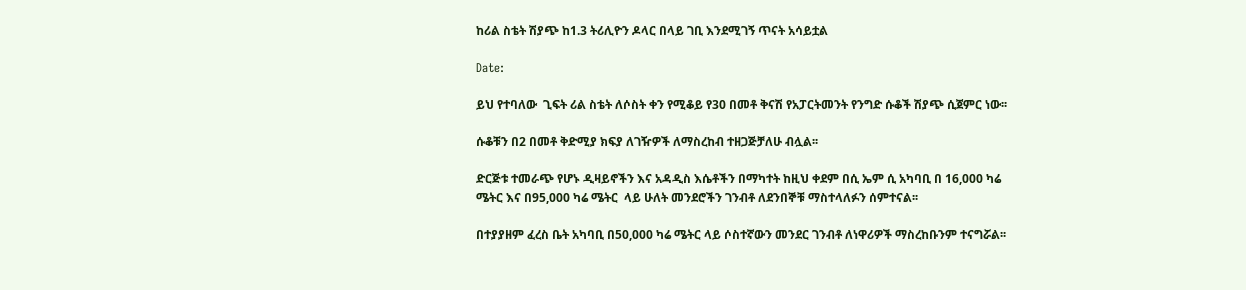ከሪል ስቴት ሽያጭ ከ1.3 ትሪሊዮን ዶላር በላይ ገቢ እንደሚገኝ ጥናት አሳይቷል

Date:

ይህ የተባለው  ጊፍት ሪል ስቴት ለሶስት ቀን የሚቆይ የ30 በመቶ ቅናሽ የአፓርትመንት የንግድ ሱቆች ሽያጭ ሲጀምር ነው፡፡

ሱቆቹን በ2 በመቶ ቅድሚያ ክፍያ ለገዥዎች ለማስረከብ ተዘጋጅቻለሁ ብሏል፡፡

ድርጅቱ ተመራጭ የሆኑ ዲዛይኖችን እና አዳዲስ እሴቶችን በማካተት ከዚህ ቀደም በሲ ኤም ሲ አካባቢ በ 16,000 ካሬ ሜትር እና በ95,000 ካሬ ሜትር  ላይ ሁለት መንደሮችን ገንብቶ ለደንበኞቹ ማስተላለፉን ሰምተናል፡፡

በተያያዘም ፈረስ ቤት አካባቢ በ50,000 ካሬ ሜትር ላይ ሶስተኛውን መንደር ገንብቶ ለነዋሪዎች ማስረከቡንም ተናግሯል፡፡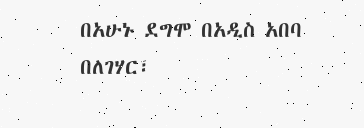በአሁኑ ደግሞ በአዲስ አበባ በለገሃር፣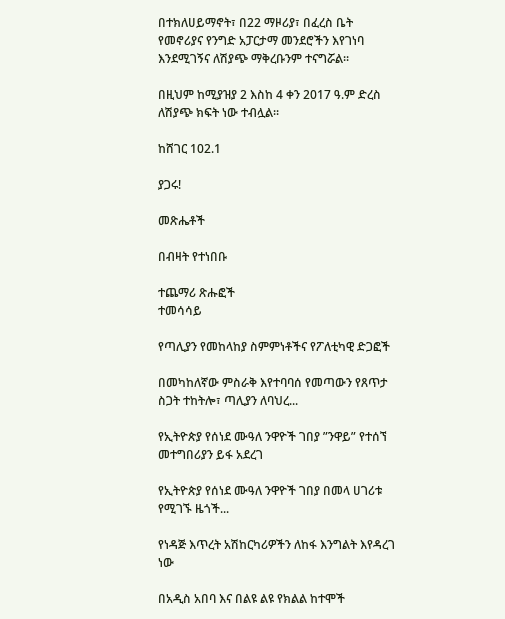በተክለሀይማኖት፣ በ22 ማዞሪያ፣ በፈረስ ቤት የመኖሪያና የንግድ አፓርታማ መንደሮችን እየገነባ እንደሚገኝና ለሽያጭ ማቅረቡንም ተናግሯል፡፡

በዚህም ከሚያዝያ 2 እስከ 4 ቀን 2017 ዓ.ም ድረስ ለሽያጭ ክፍት ነው ተብሏል፡፡

ከሸገር 102.1

ያጋሩ!

መጽሔቶች

በብዛት የተነበቡ

ተጨማሪ ጽሑፎች
ተመሳሳይ

የጣሊያን የመከላከያ ስምምነቶችና የፖለቲካዊ ድጋፎች

በመካከለኛው ምስራቅ እየተባባሰ የመጣውን የጸጥታ ስጋት ተከትሎ፣ ጣሊያን ለባህረ...

የኢትዮጵያ የሰነደ ሙዓለ ንዋዮች ገበያ ”ንዋይ” የተሰኘ መተግበሪያን ይፋ አደረገ

የኢትዮጵያ የሰነደ ሙዓለ ንዋዮች ገበያ በመላ ሀገሪቱ የሚገኙ ዜጎች...

የነዳጅ እጥረት አሽከርካሪዎችን ለከፋ እንግልት እየዳረገ ነው

በአዲስ አበባ እና በልዩ ልዩ የክልል ከተሞች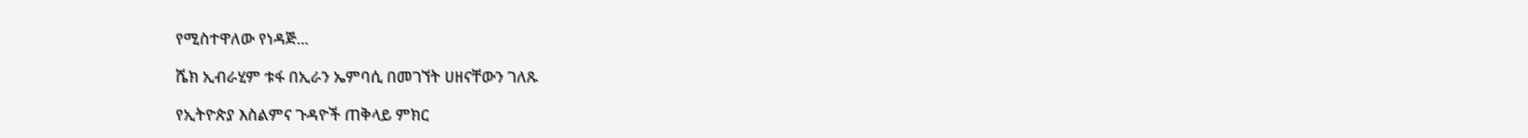የሚስተዋለው የነዳጅ...

ሼክ ኢብራሂም ቱፋ በኢራን ኤምባሲ በመገኘት ሀዘናቸውን ገለጹ

የኢትዮጵያ እስልምና ጉዳዮች ጠቅላይ ምክር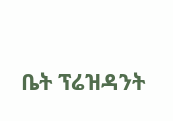ቤት ፕሬዝዳንት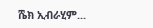ሼክ ኢብራሂም...